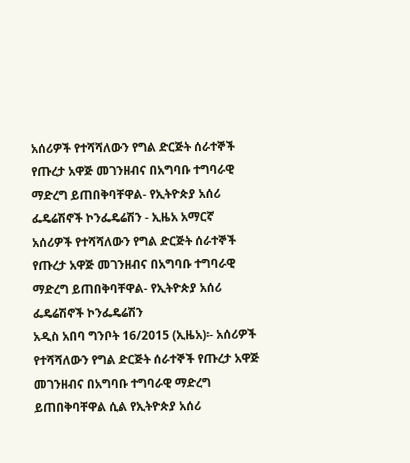አሰሪዎች የተሻሻለውን የግል ድርጅት ሰራተኞች የጡረታ አዋጅ መገንዘብና በአግባቡ ተግባራዊ ማድረግ ይጠበቅባቸዋል- የኢትዮጵያ አሰሪ ፌዴሬሽኖች ኮንፌዴሬሽን - ኢዜአ አማርኛ
አሰሪዎች የተሻሻለውን የግል ድርጅት ሰራተኞች የጡረታ አዋጅ መገንዘብና በአግባቡ ተግባራዊ ማድረግ ይጠበቅባቸዋል- የኢትዮጵያ አሰሪ ፌዴሬሽኖች ኮንፌዴሬሽን
አዲስ አበባ ግንቦት 16/2015 (ኢዜአ)፡- አሰሪዎች የተሻሻለውን የግል ድርጅት ሰራተኞች የጡረታ አዋጅ መገንዘብና በአግባቡ ተግባራዊ ማድረግ ይጠበቅባቸዋል ሲል የኢትዮጵያ አሰሪ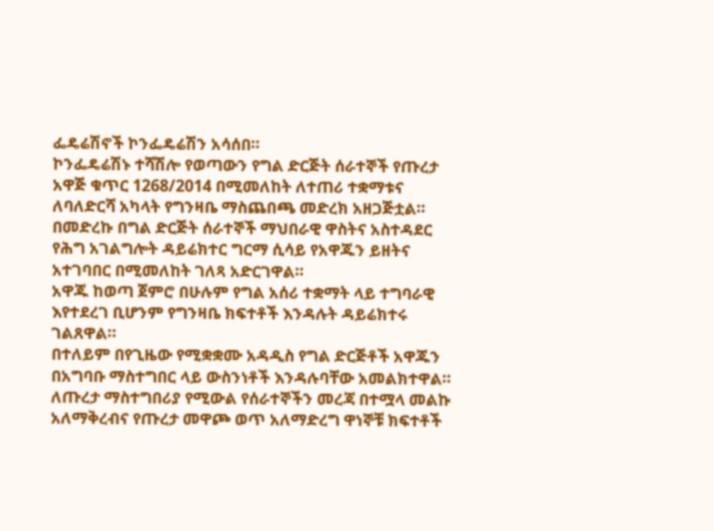ፌዴሬሽኖች ኮንፌዴሬሽን አሳሰበ።
ኮንፌዴሬሽኑ ተሻሽሎ የወጣውን የግል ድርጅት ሰራተኞች የጡረታ አዋጅ ቁጥር 1268/2014 በሚመለከት ለተጠሪ ተቋማቱና ለባለድርሻ አካላት የግንዛቤ ማስጨበጫ መድረክ አዘጋጅቷል።
በመድረኩ በግል ድርጅት ሰራተኞች ማህበራዊ ዋስትና አስተዳደር የሕግ አገልግሎት ዳይሬክተር ግርማ ሲሳይ የአዋጁን ይዘትና አተገባበር በሚመለከት ገለጻ አድርገዋል።
አዋጁ ከወጣ ጀምሮ በሁሉም የግል አሰሪ ተቋማት ላይ ተግባራዊ እየተደረገ ቢሆንም የግንዛቤ ክፍተቶች እንዳሉት ዳይሬክተሩ ገልጸዋል።
በተለይም በየጊዜው የሚቋቋሙ አዳዲስ የግል ድርጅቶች አዋጁን በአግባቡ ማስተግበር ላይ ውስንነቶች እንዳሉባቸው አመልክተዋል።
ለጡረታ ማስተግበሪያ የሚውል የሰራተኞችን መረጃ በተሟላ መልኩ አለማቅረብና የጡረታ መዋጮ ወጥ አለማድረግ ዋነኞቹ ክፍተቶች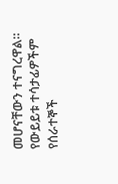መሆናቸውን ተናግረዋል።
የውይይቱ ተሳታፊዎችም የሰራተኞች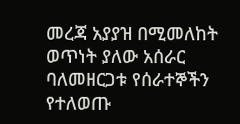መረጃ አያያዝ በሚመለከት ወጥነት ያለው አሰራር ባለመዘርጋቱ የሰራተኞችን የተለወጡ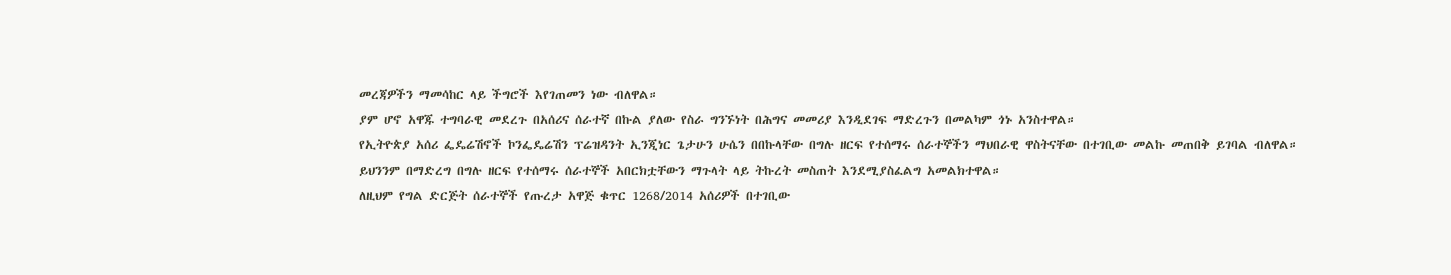መረጃዎችን ማመሳከር ላይ ችግሮች እየገጠመን ነው ብለዋል።
ያም ሆኖ አዋጁ ተግባራዊ መደረጉ በአሰሪና ሰራተኛ በኩል ያለው የስራ ግንኙነት በሕግና መመሪያ እንዲደገፍ ማድረጉን በመልካም ጎኑ አንስተዋል።
የኢትዮጵያ አሰሪ ፌዴሬሽኖች ኮንፌዴሬሽን ፕሬዝዳንት ኢንጂነር ጌታሁን ሁሴን በበኩላቸው በግሉ ዘርፍ የተሰማሩ ሰራተኞችን ማህበራዊ ዋስትናቸው በተገቢው መልኩ መጠበቅ ይገባል ብለዋል።
ይህንንም በማድረግ በግሉ ዘርፍ የተሰማሩ ሰራተኞች አበርክቷቸውን ማጉላት ላይ ትኩረት መስጠት እንደሚያስፈልግ አመልክተዋል።
ለዚህም የግል ድርጅት ሰራተኞች የጡረታ አዋጅ ቁጥር 1268/2014 አሰሪዎች በተገቢው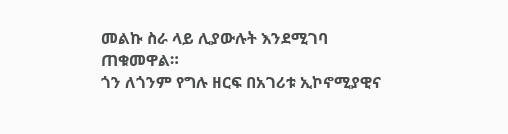መልኩ ስራ ላይ ሊያውሉት እንደሚገባ ጠቁመዋል።
ጎን ለጎንም የግሉ ዘርፍ በአገሪቱ ኢኮኖሚያዊና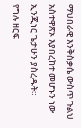ማህበራዊ እንቅስቃሴ ውስጥ ጉልህ አስተዋጽኦ እያበረከተ መሆኑን ነው ኢንጂነር ጌታሁን ያስረዱት።
የግሉ ዘርፍ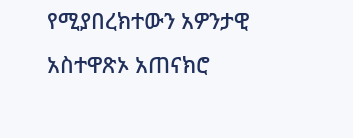የሚያበረክተውን አዎንታዊ አስተዋጽኦ አጠናክሮ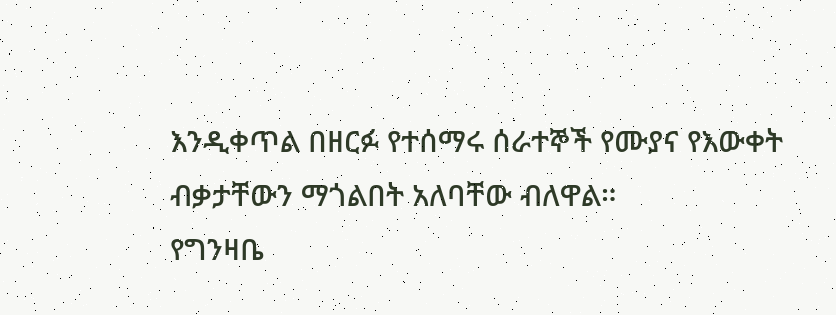እንዲቀጥል በዘርፉ የተሰማሩ ሰራተኞች የሙያና የእውቀት ብቃታቸውን ማጎልበት አለባቸው ብለዋል።
የግንዛቤ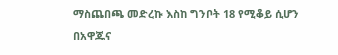ማስጨበጫ መድረኩ እስከ ግንቦት 18 የሚቆይ ሲሆን በአዋጁና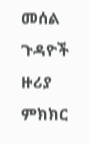መሰል ጉዳዮች ዙሪያ ምክክር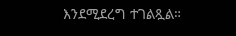እንደሚደረግ ተገልጿል።